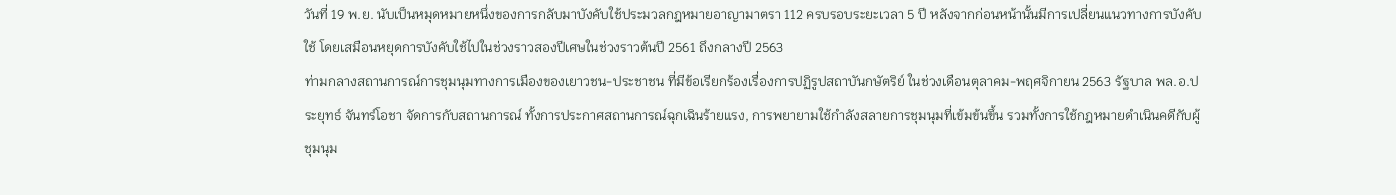วันที่ 19 พ.ย. นับเป็นหมุดหมายหนึ่งของการกลับมาบังคับใช้ประมวลกฎหมายอาญามาตรา 112 ครบรอบระยะเวลา 5 ปี หลังจากก่อนหน้านั้นมีการเปลี่ยนแนวทางการบังคับใช้ โดยเสมือนหยุดการบังคับใช้ไปในช่วงราวสองปีเศษในช่วงราวต้นปี 2561 ถึงกลางปี 2563
ท่ามกลางสถานการณ์การชุมนุมทางการเมืองของเยาวชน-ประชาชน ที่มีข้อเรียกร้องเรื่องการปฏิรูปสถาบันกษัตริย์ ในช่วงเดือนตุลาคม-พฤศจิกายน 2563 รัฐบาล พล.อ.ประยุทธ์ จันทร์โอชา จัดการกับสถานการณ์ ทั้งการประกาศสถานการณ์ฉุกเฉินร้ายแรง, การพยายามใช้กำลังสลายการชุมนุมที่เข้มข้นขึ้น รวมทั้งการใช้กฎหมายดำเนินคดีกับผู้ชุมนุม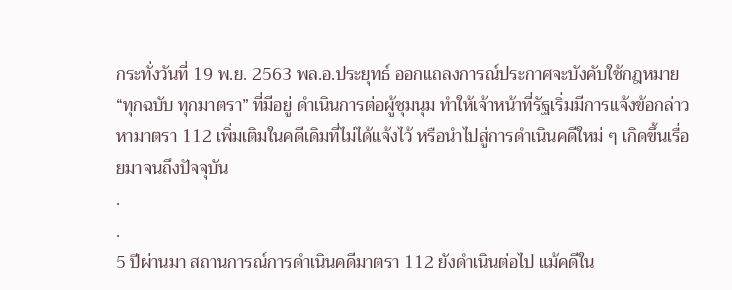กระทั่งวันที่ 19 พ.ย. 2563 พล.อ.ประยุทธ์ ออกแถลงการณ์ประกาศจะบังคับใช้กฎหมาย “ทุกฉบับ ทุกมาตรา” ที่มีอยู่ ดำเนินการต่อผู้ชุมนุม ทำให้เจ้าหน้าที่รัฐเริ่มมีการแจ้งข้อกล่าวหามาตรา 112 เพิ่มเติมในคดีเดิมที่ไม่ได้แจ้งไว้ หรือนำไปสู่การดำเนินคดีใหม่ ๆ เกิดขึ้นเรื่อยมาจนถึงปัจจุบัน
.
.
5 ปีผ่านมา สถานการณ์การดำเนินคดีมาตรา 112 ยังดำเนินต่อไป แม้คดีใน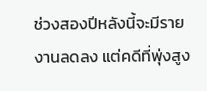ช่วงสองปีหลังนี้จะมีรายงานลดลง แต่คดีที่พุ่งสูง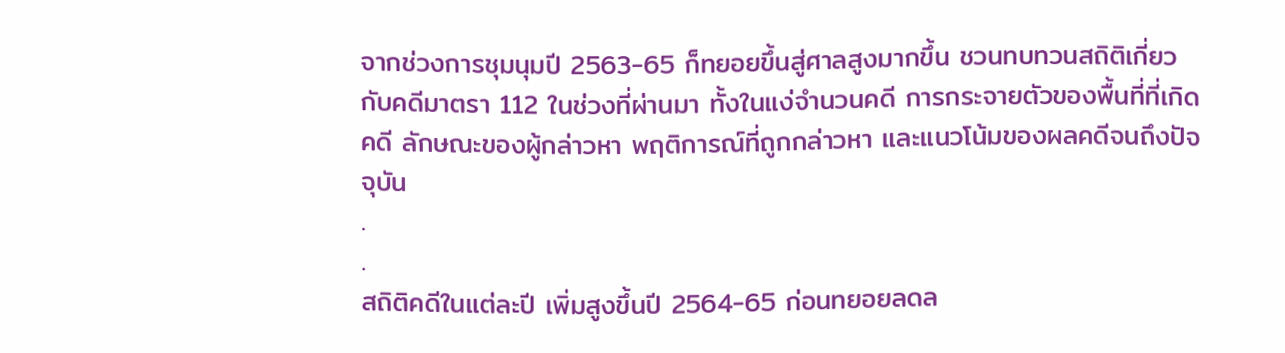จากช่วงการชุมนุมปี 2563-65 ก็ทยอยขึ้นสู่ศาลสูงมากขึ้น ชวนทบทวนสถิติเกี่ยวกับคดีมาตรา 112 ในช่วงที่ผ่านมา ทั้งในแง่จำนวนคดี การกระจายตัวของพื้นที่ที่เกิดคดี ลักษณะของผู้กล่าวหา พฤติการณ์ที่ถูกกล่าวหา และแนวโน้มของผลคดีจนถึงปัจจุบัน
.
.
สถิติคดีในแต่ละปี เพิ่มสูงขึ้นปี 2564-65 ก่อนทยอยลดล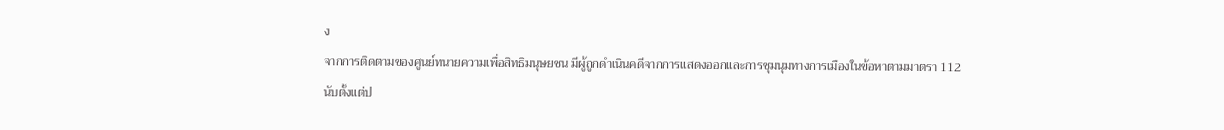ง
จากการติดตามของศูนย์ทนายความเพื่อสิทธิมนุษยชน มีผู้ถูกดำเนินคดีจากการแสดงออกและการชุมนุมทางการเมืองในข้อหาตามมาตรา 112 นับตั้งแต่ป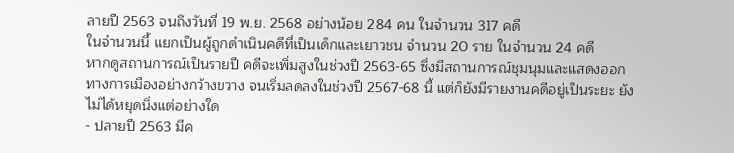ลายปี 2563 จนถึงวันที่ 19 พ.ย. 2568 อย่างน้อย 284 คน ในจำนวน 317 คดี
ในจำนวนนี้ แยกเป็นผู้ถูกดำเนินคดีที่เป็นเด็กและเยาวชน จำนวน 20 ราย ในจำนวน 24 คดี
หากดูสถานการณ์เป็นรายปี คดีจะเพิ่มสูงในช่วงปี 2563-65 ซึ่งมีสถานการณ์ชุมนุมและแสดงออกทางการเมืองอย่างกว้างขวาง จนเริ่มลดลงในช่วงปี 2567-68 นี้ แต่ก็ยังมีรายงานคดีอยู่เป็นระยะ ยังไม่ได้หยุดนิ่งแต่อย่างใด
- ปลายปี 2563 มีค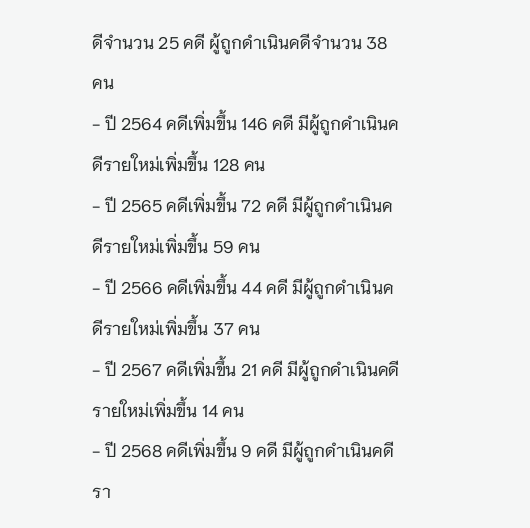ดีจำนวน 25 คดี ผู้ถูกดำเนินคดีจำนวน 38 คน
- ปี 2564 คดีเพิ่มขึ้น 146 คดี มีผู้ถูกดำเนินคดีรายใหม่เพิ่มขึ้น 128 คน
- ปี 2565 คดีเพิ่มขึ้น 72 คดี มีผู้ถูกดำเนินคดีรายใหม่เพิ่มขึ้น 59 คน
- ปี 2566 คดีเพิ่มขึ้น 44 คดี มีผู้ถูกดำเนินคดีรายใหม่เพิ่มขึ้น 37 คน
- ปี 2567 คดีเพิ่มขึ้น 21 คดี มีผู้ถูกดำเนินคดีรายใหม่เพิ่มขึ้น 14 คน
- ปี 2568 คดีเพิ่มขึ้น 9 คดี มีผู้ถูกดำเนินคดีรา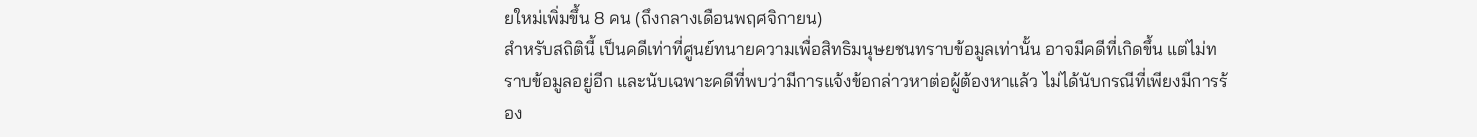ยใหม่เพิ่มขึ้น 8 คน (ถึงกลางเดือนพฤศจิกายน)
สำหรับสถิตินี้ เป็นคดีเท่าที่ศูนย์ทนายความเพื่อสิทธิมนุษยชนทราบข้อมูลเท่านั้น อาจมีคดีที่เกิดขึ้น แต่ไม่ทราบข้อมูลอยู่อีก และนับเฉพาะคดีที่พบว่ามีการแจ้งข้อกล่าวหาต่อผู้ต้องหาแล้ว ไม่ได้นับกรณีที่เพียงมีการร้อง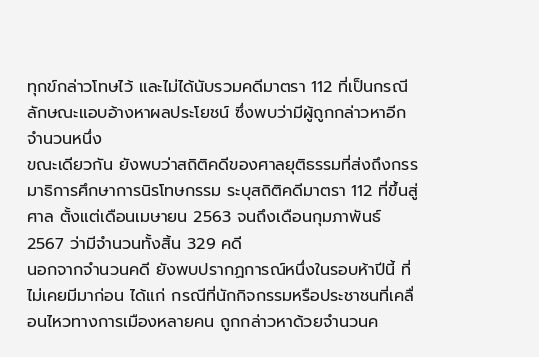ทุกข์กล่าวโทษไว้ และไม่ได้นับรวมคดีมาตรา 112 ที่เป็นกรณีลักษณะแอบอ้างหาผลประโยชน์ ซึ่งพบว่ามีผู้ถูกกล่าวหาอีกจำนวนหนึ่ง
ขณะเดียวกัน ยังพบว่าสถิติคดีของศาลยุติธรรมที่ส่งถึงกรรมาธิการศึกษาการนิรโทษกรรม ระบุสถิติคดีมาตรา 112 ที่ขึ้นสู่ศาล ตั้งแต่เดือนเมษายน 2563 จนถึงเดือนกุมภาพันธ์ 2567 ว่ามีจำนวนทั้งสิ้น 329 คดี
นอกจากจำนวนคดี ยังพบปรากฏการณ์หนึ่งในรอบห้าปีนี้ ที่ไม่เคยมีมาก่อน ได้แก่ กรณีที่นักกิจกรรมหรือประชาชนที่เคลื่อนไหวทางการเมืองหลายคน ถูกกล่าวหาด้วยจำนวนค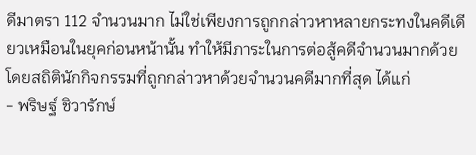ดีมาตรา 112 จำนวนมาก ไม่ใช่เพียงการถูกกล่าวหาหลายกระทงในคดีเดียวเหมือนในยุคก่อนหน้านั้น ทำให้มีภาระในการต่อสู้คดีจำนวนมากด้วย โดยสถิตินักกิจกรรมที่ถูกกล่าวหาด้วยจำนวนคดีมากที่สุด ได้แก่
- พริษฐ์ ชิวารักษ์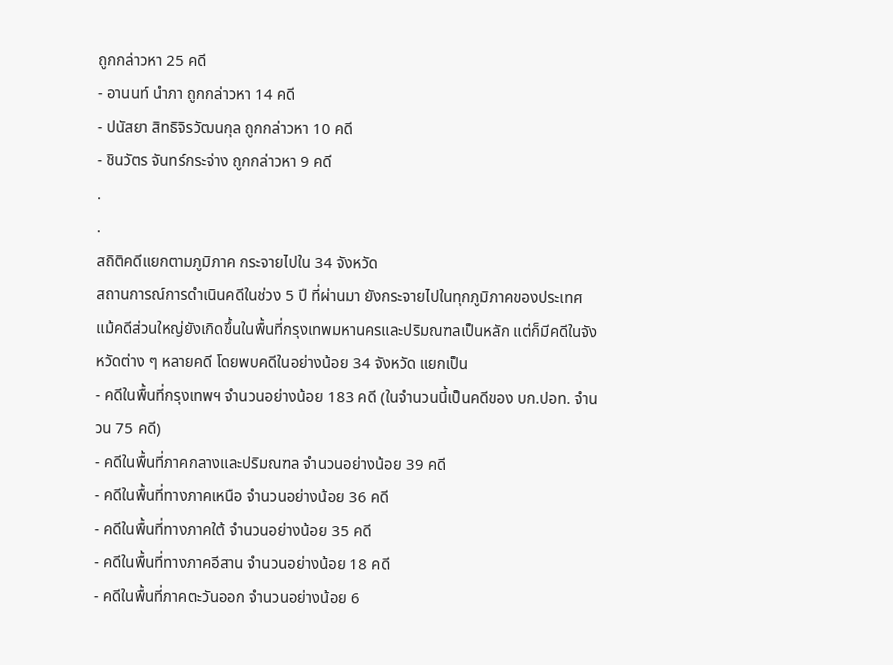ถูกกล่าวหา 25 คดี
- อานนท์ นำภา ถูกกล่าวหา 14 คดี
- ปนัสยา สิทธิจิรวัฒนกุล ถูกกล่าวหา 10 คดี
- ชินวัตร จันทร์กระจ่าง ถูกกล่าวหา 9 คดี
.
.
สถิติคดีแยกตามภูมิภาค กระจายไปใน 34 จังหวัด
สถานการณ์การดำเนินคดีในช่วง 5 ปี ที่ผ่านมา ยังกระจายไปในทุกภูมิภาคของประเทศ แม้คดีส่วนใหญ่ยังเกิดขึ้นในพื้นที่กรุงเทพมหานครและปริมณฑลเป็นหลัก แต่ก็มีคดีในจังหวัดต่าง ๆ หลายคดี โดยพบคดีในอย่างน้อย 34 จังหวัด แยกเป็น
- คดีในพื้นที่กรุงเทพฯ จำนวนอย่างน้อย 183 คดี (ในจำนวนนี้เป็นคดีของ บก.ปอท. จำนวน 75 คดี)
- คดีในพื้นที่ภาคกลางและปริมณฑล จำนวนอย่างน้อย 39 คดี
- คดีในพื้นที่ทางภาคเหนือ จำนวนอย่างน้อย 36 คดี
- คดีในพื้นที่ทางภาคใต้ จำนวนอย่างน้อย 35 คดี
- คดีในพื้นที่ทางภาคอีสาน จำนวนอย่างน้อย 18 คดี
- คดีในพื้นที่ภาคตะวันออก จำนวนอย่างน้อย 6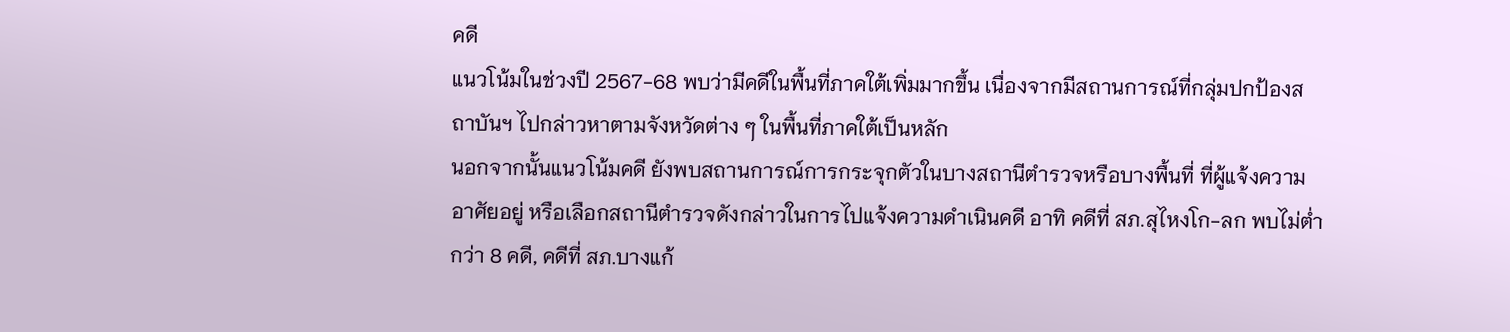คดี
แนวโน้มในช่วงปี 2567-68 พบว่ามีคดีในพื้นที่ภาคใต้เพิ่มมากขึ้น เนื่องจากมีสถานการณ์ที่กลุ่มปกป้องสถาบันฯ ไปกล่าวหาตามจังหวัดต่าง ๆ ในพื้นที่ภาคใต้เป็นหลัก
นอกจากนั้นแนวโน้มคดี ยังพบสถานการณ์การกระจุกตัวในบางสถานีตำรวจหรือบางพื้นที่ ที่ผู้แจ้งความอาศัยอยู่ หรือเลือกสถานีตำรวจดังกล่าวในการไปแจ้งความดำเนินคดี อาทิ คดีที่ สภ.สุไหงโก-ลก พบไม่ต่ำกว่า 8 คดี, คดีที่ สภ.บางแก้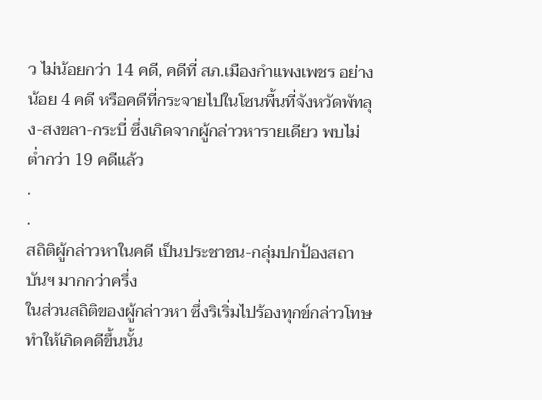ว ไม่น้อยกว่า 14 คดี, คดีที่ สภ.เมืองกำแพงเพชร อย่างน้อย 4 คดี หรือคดีที่กระจายไปในโซนพื้นที่จังหวัดพัทลุง-สงขลา-กระบี่ ซึ่งเกิดจากผู้กล่าวหารายเดียว พบไม่ต่ำกว่า 19 คดีแล้ว
.
.
สถิติผู้กล่าวหาในคดี เป็นประชาชน-กลุ่มปกป้องสถาบันฯ มากกว่าครึ่ง
ในส่วนสถิติของผู้กล่าวหา ซึ่งริเริ่มไปร้องทุกข์กล่าวโทษทำให้เกิดคดีขึ้นนั้น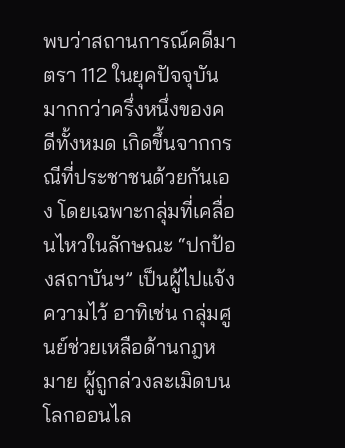พบว่าสถานการณ์คดีมาตรา 112 ในยุคปัจจุบัน มากกว่าครึ่งหนึ่งของคดีทั้งหมด เกิดขึ้นจากกรณีที่ประชาชนด้วยกันเอง โดยเฉพาะกลุ่มที่เคลื่อนไหวในลักษณะ “ปกป้องสถาบันฯ” เป็นผู้ไปแจ้งความไว้ อาทิเช่น กลุ่มศูนย์ช่วยเหลือด้านกฎหมาย ผู้ถูกล่วงละเมิดบนโลกออนไล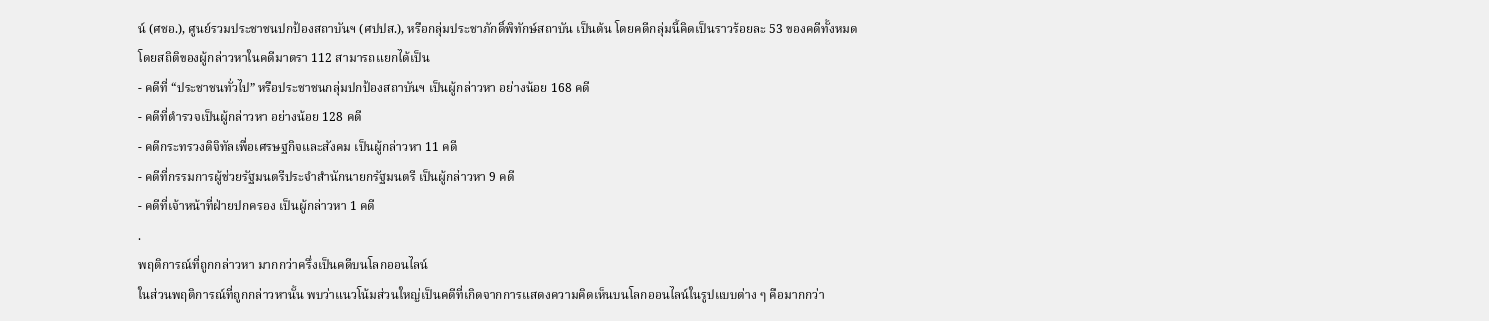น์ (ศชอ.), ศูนย์รวมประชาชนปกป้องสถาบันฯ (ศปปส.), หรือกลุ่มประชาภักดิ์พิทักษ์สถาบัน เป็นต้น โดยคดีกลุ่มนี้คิดเป็นราวร้อยละ 53 ของคดีทั้งหมด
โดยสถิติของผู้กล่าวหาในคดีมาตรา 112 สามารถแยกได้เป็น
- คดีที่ “ประชาชนทั่วไป” หรือประชาชนกลุ่มปกป้องสถาบันฯ เป็นผู้กล่าวหา อย่างน้อย 168 คดี
- คดีที่ตำรวจเป็นผู้กล่าวหา อย่างน้อย 128 คดี
- คดีกระทรวงดิจิทัลเพื่อเศรษฐกิจและสังคม เป็นผู้กล่าวหา 11 คดี
- คดีที่กรรมการผู้ช่วยรัฐมนตรีประจำสำนักนายกรัฐมนตรี เป็นผู้กล่าวหา 9 คดี
- คดีที่เจ้าหน้าที่ฝ่ายปกครอง เป็นผู้กล่าวหา 1 คดี
.
พฤติการณ์ที่ถูกกล่าวหา มากกว่าครึ่งเป็นคดีบนโลกออนไลน์
ในส่วนพฤติการณ์ที่ถูกกล่าวหานั้น พบว่าแนวโน้มส่วนใหญ่เป็นคดีที่เกิดจากการแสดงความคิดเห็นบนโลกออนไลน์ในรูปแบบต่าง ๆ คือมากกว่า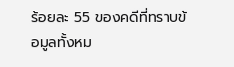ร้อยละ 55 ของคดีที่ทราบข้อมูลทั้งหม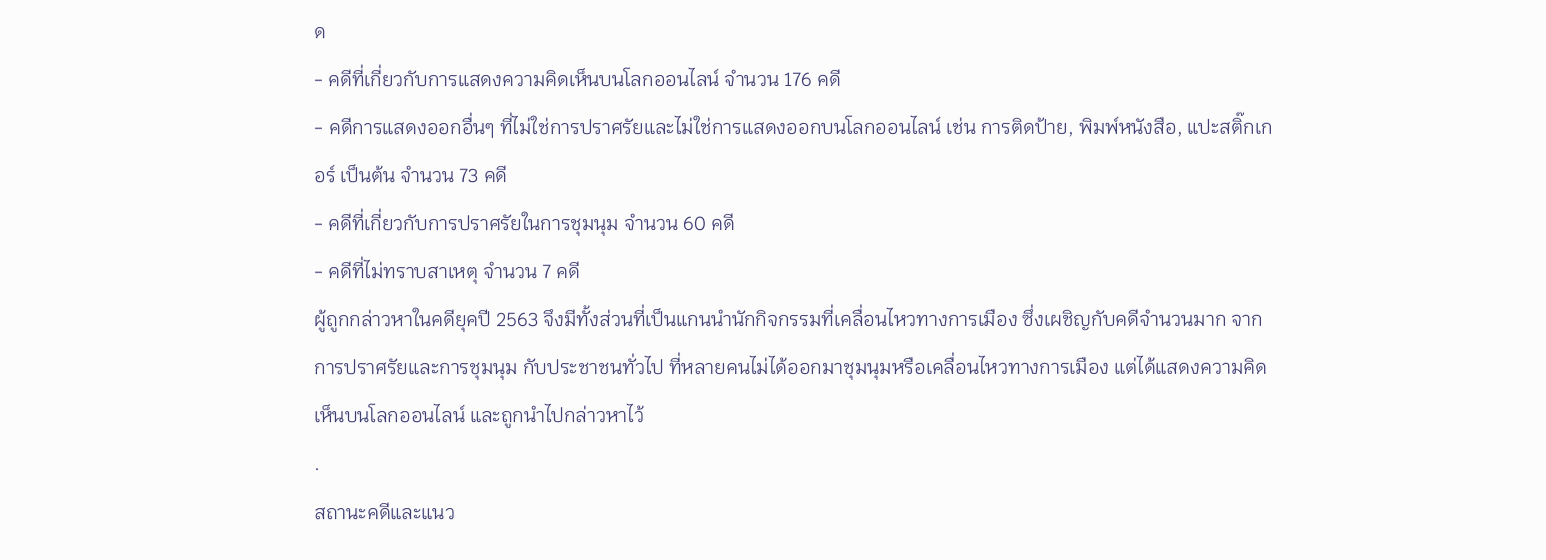ด
- คดีที่เกี่ยวกับการแสดงความคิดเห็นบนโลกออนไลน์ จำนวน 176 คดี
- คดีการแสดงออกอื่นๆ ที่ไม่ใช่การปราศรัยและไม่ใช่การแสดงออกบนโลกออนไลน์ เช่น การติดป้าย, พิมพ์หนังสือ, แปะสติ๊กเกอร์ เป็นต้น จำนวน 73 คดี
- คดีที่เกี่ยวกับการปราศรัยในการชุมนุม จำนวน 60 คดี
- คดีที่ไม่ทราบสาเหตุ จำนวน 7 คดี
ผู้ถูกกล่าวหาในคดียุคปี 2563 จึงมีทั้งส่วนที่เป็นแกนนำนักกิจกรรมที่เคลื่อนไหวทางการเมือง ซึ่งเผชิญกับคดีจำนวนมาก จากการปราศรัยและการชุมนุม กับประชาชนทั่วไป ที่หลายคนไม่ได้ออกมาชุมนุมหรือเคลื่อนไหวทางการเมือง แต่ได้แสดงความคิดเห็นบนโลกออนไลน์ และถูกนำไปกล่าวหาไว้
.
สถานะคดีและแนว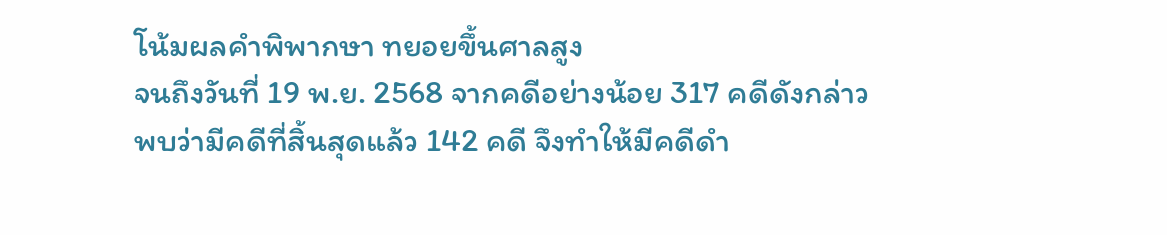โน้มผลคำพิพากษา ทยอยขึ้นศาลสูง
จนถึงวันที่ 19 พ.ย. 2568 จากคดีอย่างน้อย 317 คดีดังกล่าว พบว่ามีคดีที่สิ้นสุดแล้ว 142 คดี จึงทำให้มีคดีดำ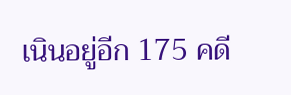เนินอยู่อีก 175 คดี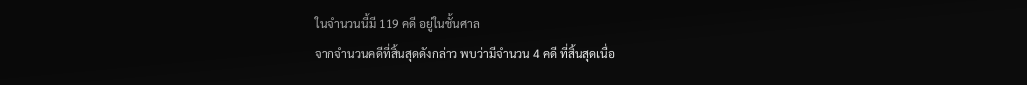ในจำนวนนี้มี 119 คดี อยู่ในชั้นศาล
จากจำนวนคดีที่สิ้นสุดดังกล่าว พบว่ามีจำนวน 4 คดี ที่สิ้นสุดเนื่อ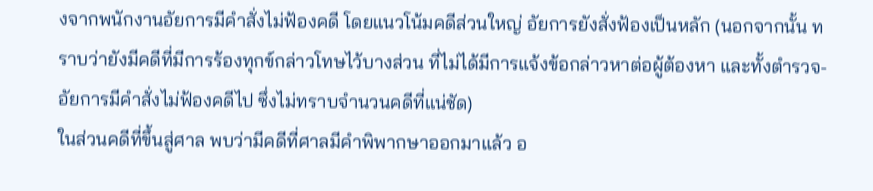งจากพนักงานอัยการมีคำสั่งไม่ฟ้องคดี โดยแนวโน้มคดีส่วนใหญ่ อัยการยังสั่งฟ้องเป็นหลัก (นอกจากนั้น ทราบว่ายังมีคดีที่มีการร้องทุกข์กล่าวโทษไว้บางส่วน ที่ไม่ได้มีการแจ้งข้อกล่าวหาต่อผู้ต้องหา และทั้งตำรวจ-อัยการมีคำสั่งไม่ฟ้องคดีไป ซึ่งไม่ทราบจำนวนคดีที่แน่ชัด)
ในส่วนคดีที่ขึ้นสู่ศาล พบว่ามีคดีที่ศาลมีคำพิพากษาออกมาแล้ว อ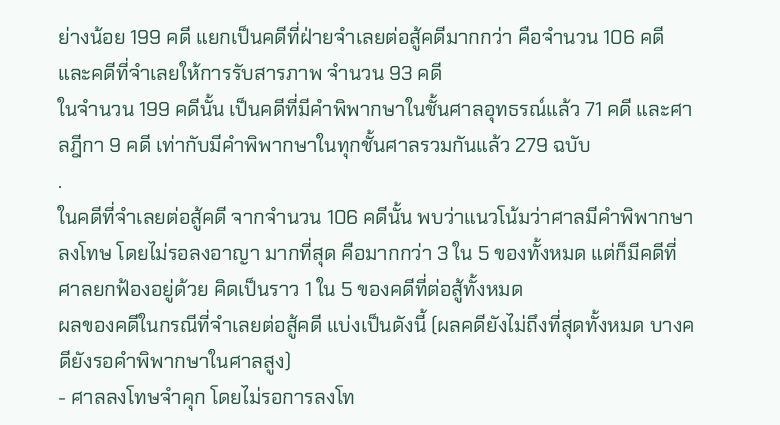ย่างน้อย 199 คดี แยกเป็นคดีที่ฝ่ายจำเลยต่อสู้คดีมากกว่า คือจำนวน 106 คดี และคดีที่จำเลยให้การรับสารภาพ จำนวน 93 คดี
ในจำนวน 199 คดีนั้น เป็นคดีที่มีคำพิพากษาในชั้นศาลอุทธรณ์แล้ว 71 คดี และศาลฎีกา 9 คดี เท่ากับมีคำพิพากษาในทุกชั้นศาลรวมกันแล้ว 279 ฉบับ
.
ในคดีที่จำเลยต่อสู้คดี จากจำนวน 106 คดีนั้น พบว่าแนวโน้มว่าศาลมีคำพิพากษาลงโทษ โดยไม่รอลงอาญา มากที่สุด คือมากกว่า 3 ใน 5 ของทั้งหมด แต่ก็มีคดีที่ศาลยกฟ้องอยู่ด้วย คิดเป็นราว 1 ใน 5 ของคดีที่ต่อสู้ทั้งหมด
ผลของคดีในกรณีที่จำเลยต่อสู้คดี แบ่งเป็นดังนี้ (ผลคดียังไม่ถึงที่สุดทั้งหมด บางคดียังรอคำพิพากษาในศาลสูง)
- ศาลลงโทษจำคุก โดยไม่รอการลงโท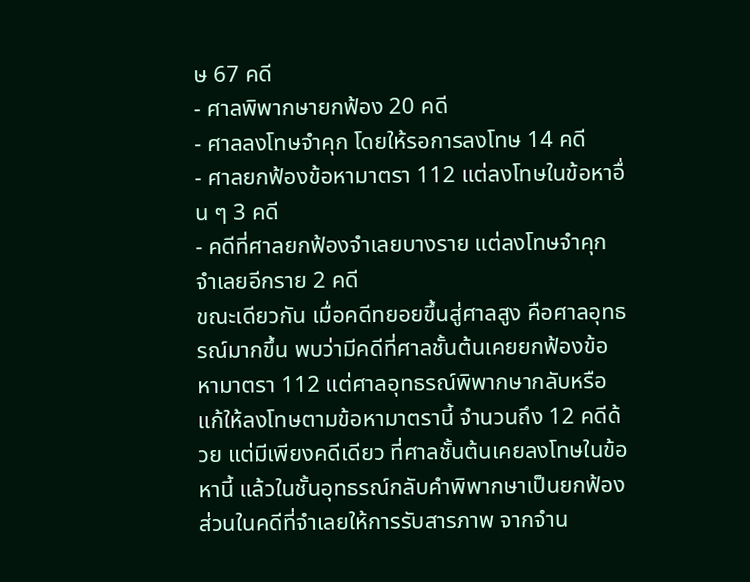ษ 67 คดี
- ศาลพิพากษายกฟ้อง 20 คดี
- ศาลลงโทษจำคุก โดยให้รอการลงโทษ 14 คดี
- ศาลยกฟ้องข้อหามาตรา 112 แต่ลงโทษในข้อหาอื่น ๆ 3 คดี
- คดีที่ศาลยกฟ้องจำเลยบางราย แต่ลงโทษจำคุกจำเลยอีกราย 2 คดี
ขณะเดียวกัน เมื่อคดีทยอยขึ้นสู่ศาลสูง คือศาลอุทธรณ์มากขึ้น พบว่ามีคดีที่ศาลชั้นต้นเคยยกฟ้องข้อหามาตรา 112 แต่ศาลอุทธรณ์พิพากษากลับหรือแก้ให้ลงโทษตามข้อหามาตรานี้ จำนวนถึง 12 คดีด้วย แต่มีเพียงคดีเดียว ที่ศาลชั้นต้นเคยลงโทษในข้อหานี้ แล้วในชั้นอุทธรณ์กลับคำพิพากษาเป็นยกฟ้อง
ส่วนในคดีที่จำเลยให้การรับสารภาพ จากจำน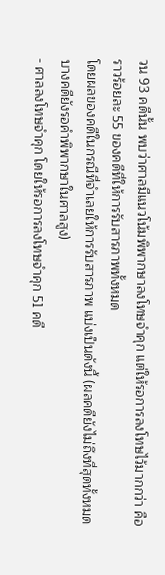วน 93 คดีนั้น พบว่าศาลมีแนวโน้มพิพากษาลงโทษจำคุก แต่ให้รอการลงโทษไว้มากกว่า คือราวร้อยละ 55 ของคดีที่ให้การรับสารภาพทั้งหมด
โดยผลของคดีในกรณีที่จำเลยให้การรับสารภาพ แบ่งเป็นดังนี้ (ผลคดียังไม่ถึงที่สุดทั้งหมด บางคดียังรอคำพิพากษาในศาลสูง)
- ศาลลงโทษจำคุก โดยให้รอการลงโทษจำคุก 51 คดี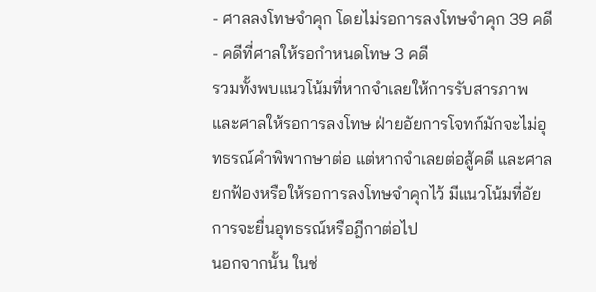- ศาลลงโทษจำคุก โดยไม่รอการลงโทษจำคุก 39 คดี
- คดีที่ศาลให้รอกำหนดโทษ 3 คดี
รวมทั้งพบแนวโน้มที่หากจำเลยให้การรับสารภาพ และศาลให้รอการลงโทษ ฝ่ายอัยการโจทก์มักจะไม่อุทธรณ์คำพิพากษาต่อ แต่หากจำเลยต่อสู้คดี และศาลยกฟ้องหรือให้รอการลงโทษจำคุกไว้ มีแนวโน้มที่อัยการจะยื่นอุทธรณ์หรือฎีกาต่อไป
นอกจากนั้น ในช่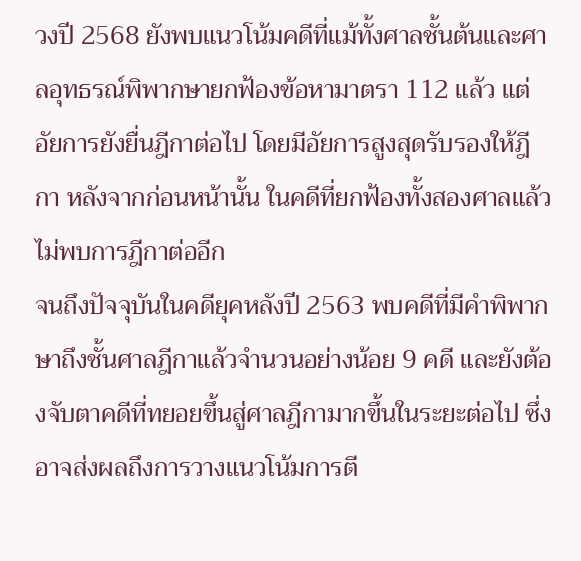วงปี 2568 ยังพบแนวโน้มคดีที่แม้ทั้งศาลชั้นต้นและศาลอุทธรณ์พิพากษายกฟ้องข้อหามาตรา 112 แล้ว แต่อัยการยังยื่นฎีกาต่อไป โดยมีอัยการสูงสุดรับรองให้ฎีกา หลังจากก่อนหน้านั้น ในคดีที่ยกฟ้องทั้งสองศาลแล้ว ไม่พบการฎีกาต่ออีก
จนถึงปัจจุบันในคดียุคหลังปี 2563 พบคดีที่มีคำพิพากษาถึงชั้นศาลฎีกาแล้วจำนวนอย่างน้อย 9 คดี และยังต้องจับตาคดีที่ทยอยขึ้นสู่ศาลฎีกามากขึ้นในระยะต่อไป ซึ่งอาจส่งผลถึงการวางแนวโน้มการตี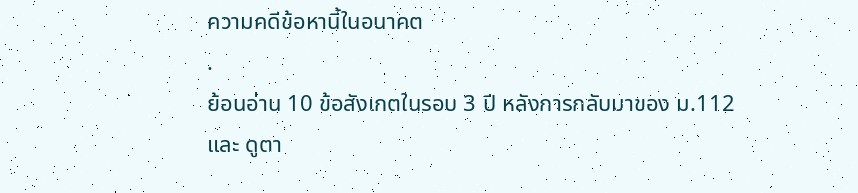ความคดีข้อหานี้ในอนาคต
.
ย้อนอ่าน 10 ข้อสังเกตในรอบ 3 ปี หลังการกลับมาของ ม.112
และ ดูตา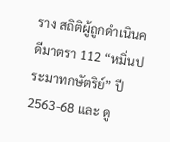ราง สถิติผู้ถูกดำเนินคดีมาตรา 112 “หมิ่นประมาทกษัตริย์” ปี 2563-68 และ ดู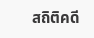สถิติคดี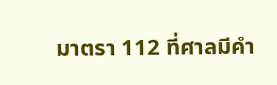มาตรา 112 ที่ศาลมีคำ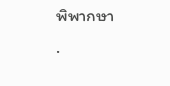พิพากษา
.